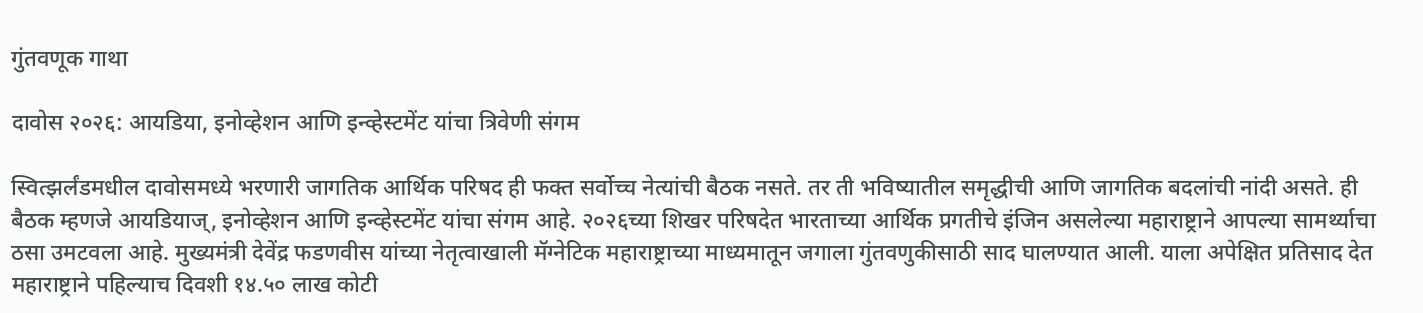गुंतवणूक गाथा

दावोस २०२६: आयडिया, इनोव्हेशन आणि इन्व्हेस्टमेंट यांचा त्रिवेणी संगम

स्वित्झर्लंडमधील दावोसमध्ये भरणारी जागतिक आर्थिक परिषद ही फक्त सर्वोच्च नेत्यांची बैठक नसते. तर ती भविष्यातील समृद्धीची आणि जागतिक बदलांची नांदी असते. ही बैठक म्हणजे आयडियाज्, इनोव्हेशन आणि इन्व्हेस्टमेंट यांचा संगम आहे. २०२६च्या शिखर परिषदेत भारताच्या आर्थिक प्रगतीचे इंजिन असलेल्या महाराष्ट्राने आपल्या सामर्थ्याचा ठसा उमटवला आहे. मुख्यमंत्री देवेंद्र फडणवीस यांच्या नेतृत्वाखाली मॅग्नेटिक महाराष्ट्राच्या माध्यमातून जगाला गुंतवणुकीसाठी साद घालण्यात आली. याला अपेक्षित प्रतिसाद देत महाराष्ट्राने पहिल्याच दिवशी १४.५० लाख कोटी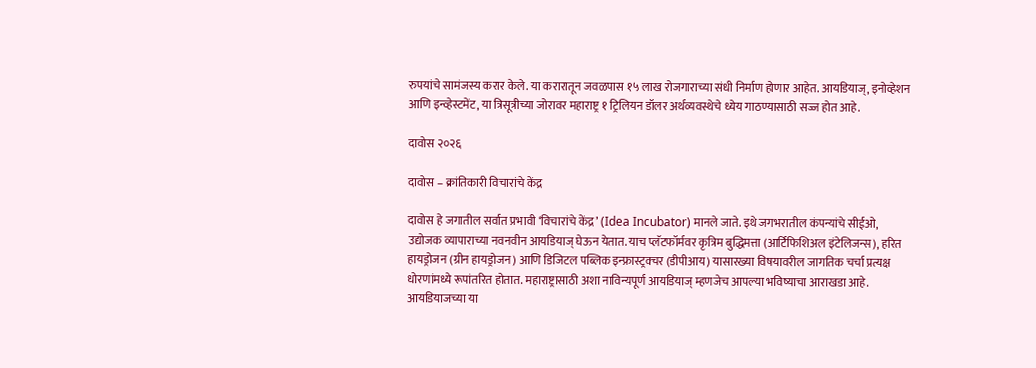रुपयांचे सामंजस्य करार केले. या करारातून जवळपास १५ लाख रोजगाराच्या संधी निर्माण होणार आहेत. आयडियाज्, इनोव्हेशन आणि इन्व्हेस्टमेंट, या त्रिसूत्रीच्या जोरावर महाराष्ट्र १ ट्रिलियन डॉलर अर्थव्यवस्थेचे ध्येय गाठण्यासाठी सज्ज होत आहे.

दावोस २०२६

दावोस – क्रांतिकारी विचारांचे केंद्र

दावोस हे जगातील सर्वात प्रभावी ‘विचारांचे केंद्र’ (Idea Incubator) मानले जाते. इथे जगभरातील कंपन्यांचे सीईओ, उद्योजक व्यापाराच्या नवनवीन आयडियाज् घेऊन येतात. याच प्लॅटफॉर्मवर कृत्रिम बुद्धिमत्ता (आर्टिफिशिअल इंटेलिजन्स), हरित हायड्रोजन (ग्रीन हायड्रोजन) आणि डिजिटल पब्लिक इन्फ्रास्ट्रक्चर (डीपीआय) यासारख्या विषयावरील जागतिक चर्चा प्रत्यक्ष धोरणांमध्ये रूपांतरित होतात. महाराष्ट्रासाठी अशा नाविन्यपूर्ण आयडियाज् म्हणजेच आपल्या भविष्याचा आराखडा आहे. आयडियाजच्या या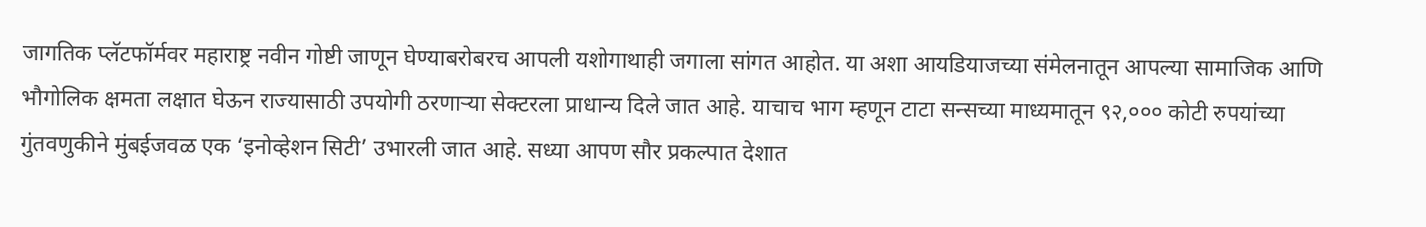जागतिक प्लॅटफॉर्मवर महाराष्ट्र नवीन गोष्टी जाणून घेण्याबरोबरच आपली यशोगाथाही जगाला सांगत आहोत. या अशा आयडियाजच्या संमेलनातून आपल्या सामाजिक आणि भौगोलिक क्षमता लक्षात घेऊन राज्यासाठी उपयोगी ठरणाऱ्या सेक्टरला प्राधान्य दिले जात आहे. याचाच भाग म्हणून टाटा सन्सच्या माध्यमातून ९२,००० कोटी रुपयांच्या गुंतवणुकीने मुंबईजवळ एक ‘इनोव्हेशन सिटी’ उभारली जात आहे. सध्या आपण सौर प्रकल्पात देशात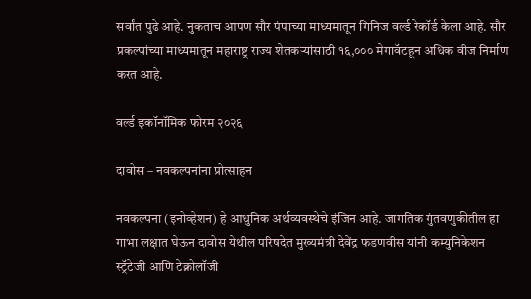सर्वांत पुढे आहे. नुकताच आपण सौर पंपाच्या माध्यमातून गिनिज वर्ल्ड रेकॉर्ड केला आहे. सौर प्रकल्पांच्या माध्यमातून महाराष्ट्र राज्य शेतकऱ्यांसाठी १६,००० मेगावॅटहून अधिक वीज निर्माण करत आहे.

वर्ल्ड इकॉनॉमिक फोरम २०२६

दावोस – नवकल्पनांना प्रोत्साहन

नवकल्पना (इनोव्हेशन) हे आधुनिक अर्थव्यवस्थेचे इंजिन आहे. जागतिक गुंतवणुकीतील हा गाभा लक्षात घेऊन दावोस येथील परिषदेत मुख्यमंत्री देवेंद्र फडणवीस यांनी कम्युनिकेशन स्ट्रॅटेजी आणि टेक्नोलॉजी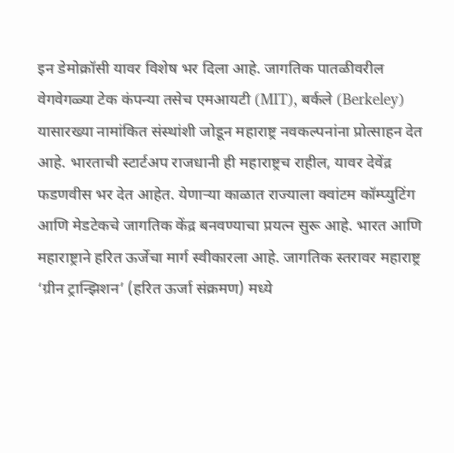इन डेमोक्रॉसी यावर विशेष भर दिला आहे. जागतिक पातळीवरील वेगवेगळ्या टेक कंपन्या तसेच एमआयटी (MIT), बर्कले (Berkeley) यासारख्या नामांकित संस्थांशी जोडून महाराष्ट्र नवकल्पनांना प्रोत्साहन देत आहे. भारताची स्टार्टअप राजधानी ही महाराष्ट्रच राहील, यावर देवेंद्र फडणवीस भर देत आहेत. येणाऱ्या काळात राज्याला क्वांटम कॉम्प्युटिंग आणि मेडटेकचे जागतिक केंद्र बनवण्याचा प्रयत्न सुरू आहे. भारत आणि महाराष्ट्राने हरित ऊर्जेचा मार्ग स्वीकारला आहे. जागतिक स्तरावर महाराष्ट्र ‘ग्रीन ट्रान्झिशन’ (हरित ऊर्जा संक्रमण) मध्ये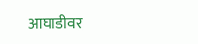आघाडीवर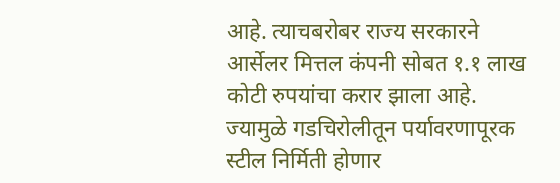आहे. त्याचबरोबर राज्य सरकारने आर्सेलर मित्तल कंपनी सोबत १.१ लाख कोटी रुपयांचा करार झाला आहे. ज्यामुळे गडचिरोलीतून पर्यावरणापूरक स्टील निर्मिती होणार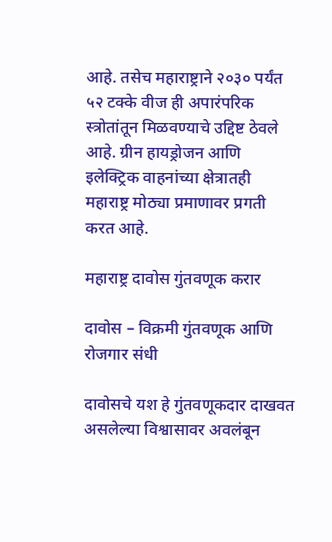आहे. तसेच महाराष्ट्राने २०३० पर्यंत ५२ टक्के वीज ही अपारंपरिक स्त्रोतांतून मिळवण्याचे उद्दिष्ट ठेवले आहे. ग्रीन हायड्रोजन आणि इलेक्ट्रिक वाहनांच्या क्षेत्रातही महाराष्ट्र मोठ्या प्रमाणावर प्रगती करत आहे.

महाराष्ट्र दावोस गुंतवणूक करार

दावोस – विक्रमी गुंतवणूक आणि रोजगार संधी

दावोसचे यश हे गुंतवणूकदार दाखवत असलेल्या विश्वासावर अवलंबून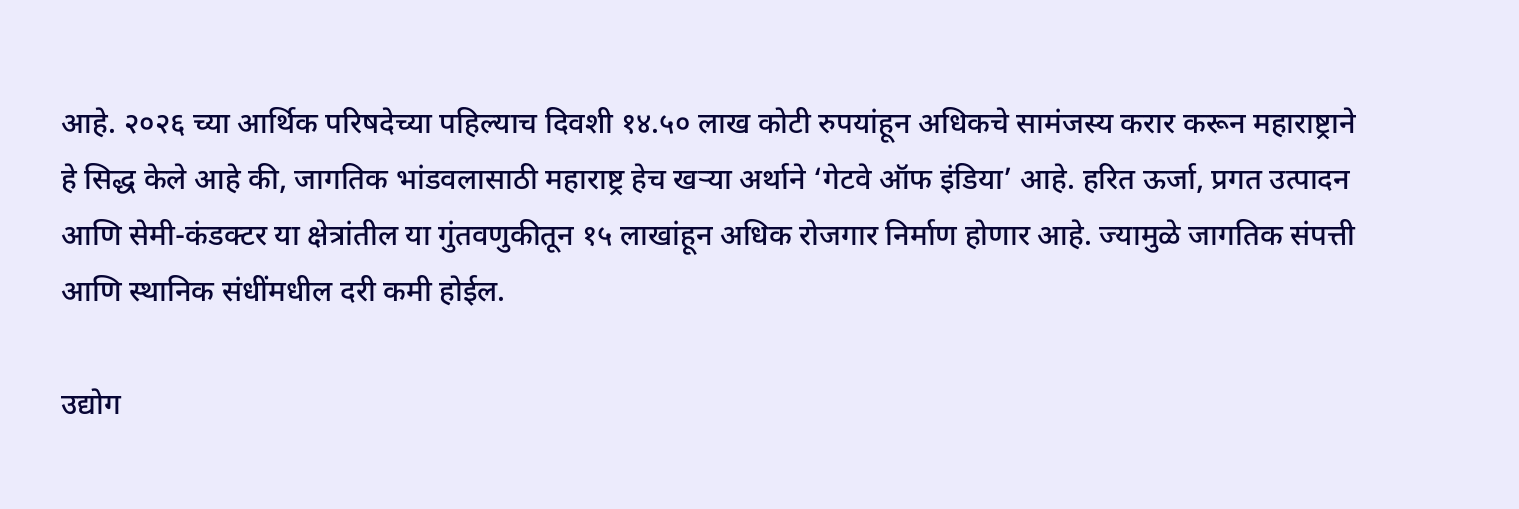आहे. २०२६ च्या आर्थिक परिषदेच्या पहिल्याच दिवशी १४.५० लाख कोटी रुपयांहून अधिकचे सामंजस्य करार करून महाराष्ट्राने हे सिद्ध केले आहे की, जागतिक भांडवलासाठी महाराष्ट्र हेच खऱ्या अर्थाने ‘गेटवे ऑफ इंडिया’ आहे. हरित ऊर्जा, प्रगत उत्पादन आणि सेमी-कंडक्टर या क्षेत्रांतील या गुंतवणुकीतून १५ लाखांहून अधिक रोजगार निर्माण होणार आहे. ज्यामुळे जागतिक संपत्ती आणि स्थानिक संधींमधील दरी कमी होईल.

उद्योग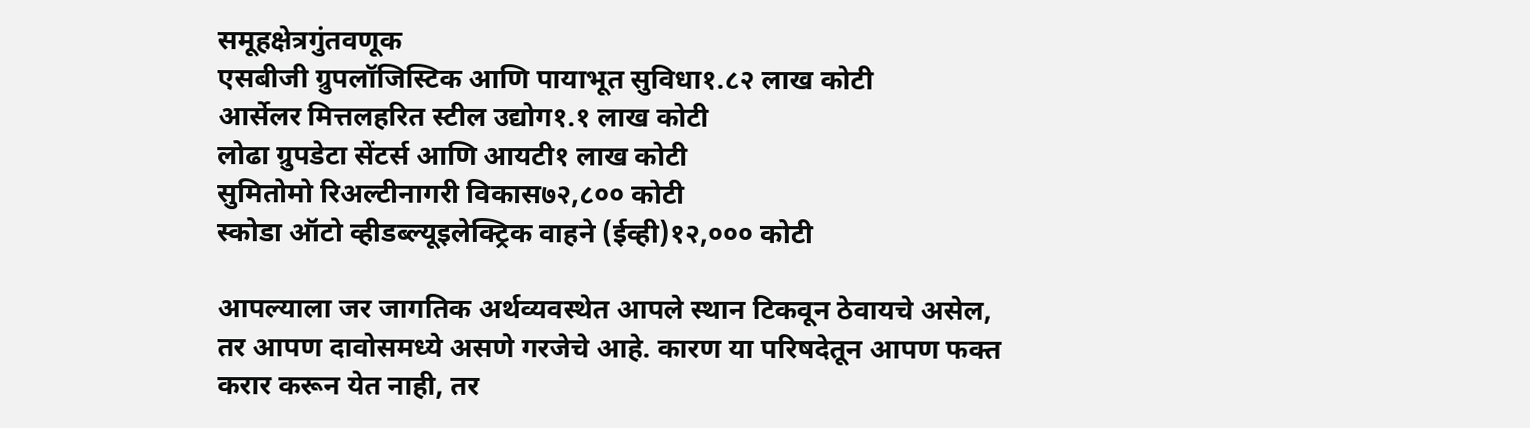समूहक्षेत्रगुंतवणूक
एसबीजी ग्रुपलॉजिस्टिक आणि पायाभूत सुविधा१.८२ लाख कोटी
आर्सेलर मित्तलहरित स्टील उद्योग१.१ लाख कोटी
लोढा ग्रुपडेटा सेंटर्स आणि आयटी१ लाख कोटी
सुमितोमो रिअल्टीनागरी विकास७२,८०० कोटी
स्कोडा ऑटो व्हीडब्ल्यूइलेक्ट्रिक वाहने (ईव्ही)१२,००० कोटी

आपल्याला जर जागतिक अर्थव्यवस्थेत आपले स्थान टिकवून ठेवायचे असेल, तर आपण दावोसमध्ये असणे गरजेचे आहे. कारण या परिषदेतून आपण फक्त करार करून येत नाही, तर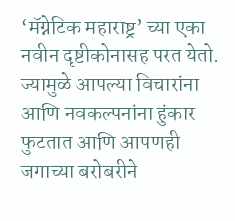‘मॅग्नेटिक महाराष्ट्र’ च्या एका नवीन दृष्टीकोनासह परत येतो. ज्यामुळे आपल्या विचारांना आणि नवकल्पनांना हुंकार फुटतात आणि आपणही जगाच्या बरोबरीने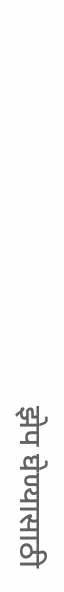झेप घेण्यासाठी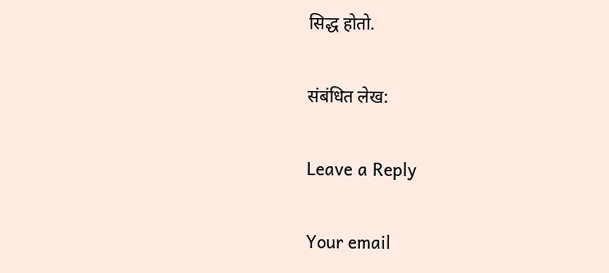सिद्ध होतो.

संबंधित लेख:

Leave a Reply

Your email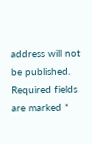address will not be published. Required fields are marked *